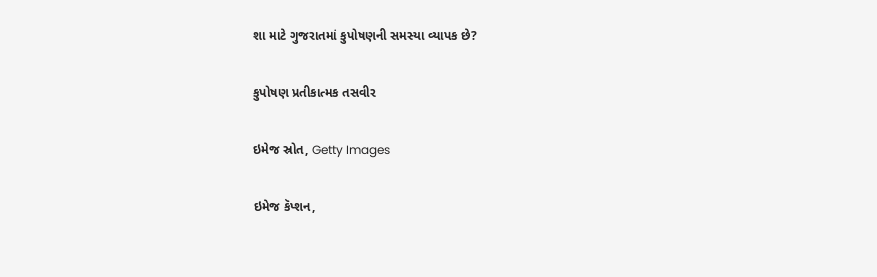શા માટે ગુજરાતમાં કુપોષણની સમસ્યા વ્યાપક છે?

કુપોષણ પ્રતીકાત્મક તસવીર

ઇમેજ સ્રોત, Getty Images

ઇમેજ કૅપ્શન,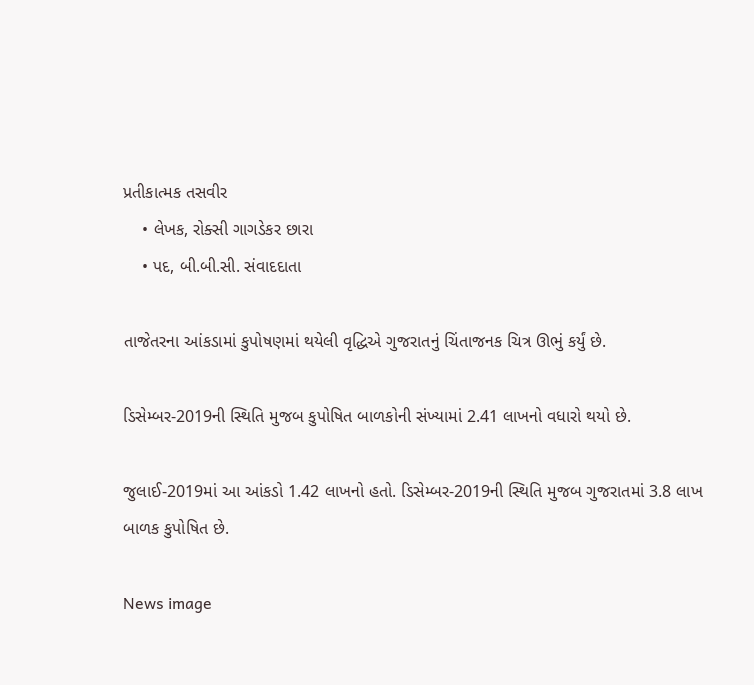પ્રતીકાત્મક તસવીર
    • લેખક, રોક્સી ગાગડેકર છારા
    • પદ, બી.બી.સી. સંવાદદાતા

તાજેતરના આંકડામાં કુપોષણમાં થયેલી વૃદ્ધિએ ગુજરાતનું ચિંતાજનક ચિત્ર ઊભું કર્યું છે.

ડિસેમ્બર-2019ની સ્થિતિ મુજબ કુપોષિત બાળકોની સંખ્યામાં 2.41 લાખનો વધારો થયો છે.

જુલાઈ-2019માં આ આંકડો 1.42 લાખનો હતો. ડિસેમ્બર-2019ની સ્થિતિ મુજબ ગુજરાતમાં 3.8 લાખ બાળક કુપોષિત છે.

News image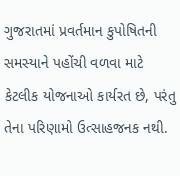ગુજરાતમાં પ્રવર્તમાન કુપોષિતની સમસ્યાને પહોંચી વળવા માટે કેટલીક યોજનાઓ કાર્યરત છે, પરંતુ તેના પરિણામો ઉત્સાહજનક નથી.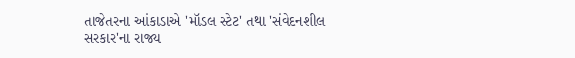તાજેતરના આંકાડાએ 'મૉડલ સ્ટેટ' તથા 'સંવેદનશીલ સરકાર'ના રાજ્ય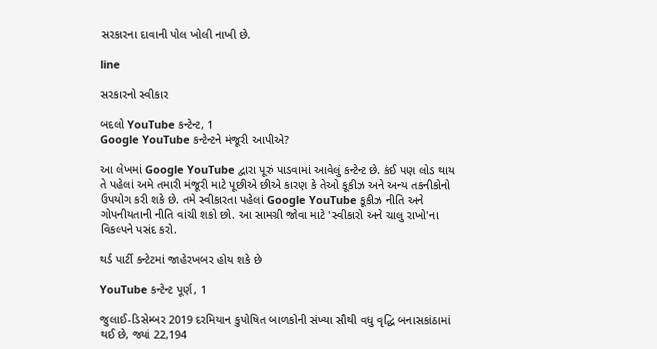સરકારના દાવાની પોલ ખોલી નાખી છે.

line

સરકારનો સ્વીકાર

બદલો YouTube કન્ટેન્ટ, 1
Google YouTube કન્ટેન્ટને મંજૂરી આપીએ?

આ લેખમાં Google YouTube દ્વારા પૂરું પાડવામાં આવેલું કન્ટેન્ટ છે. કંઈ પણ લોડ થાય તે પહેલાં અમે તમારી મંજૂરી માટે પૂછીએ છીએ કારણ કે તેઓ કૂકીઝ અને અન્ય તકનીકોનો ઉપયોગ કરી શકે છે. તમે સ્વીકારતા પહેલાં Google YouTube કૂકીઝ નીતિ અને ગોપનીયતાની નીતિ વાંચી શકો છો. આ સામગ્રી જોવા માટે 'સ્વીકારો અને ચાલુ રાખો'ના વિકલ્પને પસંદ કરો.

થર્ડ પાર્ટી કન્ટેટમાં જાહેરખબર હોય શકે છે

YouTube કન્ટેન્ટ પૂર્ણ, 1

જુલાઈ-ડિસેમ્બર 2019 દરમિયાન કુપોષિત બાળકોની સંખ્યા સૌથી વધુ વૃદ્ધિ બનાસકાંઠામાં થઈ છે, જ્યાં 22,194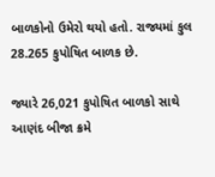બાળકોનો ઉમેરો થયો હતો. રાજ્યમાં કુલ 28.265 કુપોષિત બાળક છે.

જ્યારે 26,021 કુપોષિત બાળકો સાથે આણંદ બીજા ક્રમે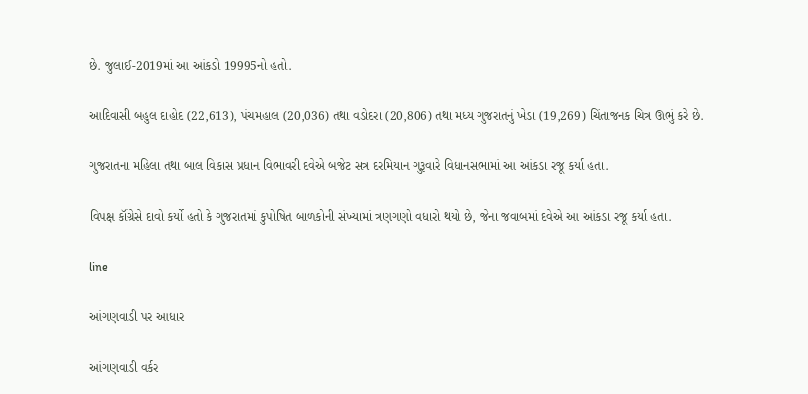છે. જુલાઈ-2019માં આ આંકડો 19995નો હતો.

આદિવાસી બહુલ દાહોદ (22,613), પંચમહાલ (20,036) તથા વડોદરા (20,806) તથા મધ્ય ગુજરાતનું ખેડા (19,269) ચિંતાજનક ચિત્ર ઊભું કરે છે.

ગુજરાતના મહિલા તથા બાલ વિકાસ પ્રધાન વિભાવરી દવેએ બજેટ સત્ર દરમિયાન ગુરૂવારે વિધાનસભામાં આ આંકડા રજૂ કર્યા હતા.

વિપક્ષ કૉંગ્રેસે દાવો કર્યો હતો કે ગુજરાતમાં કુપોષિત બાળકોની સંખ્યામાં ત્રણગણો વધારો થયો છે, જેના જવાબમાં દવેએ આ આંકડા રજૂ કર્યા હતા.

line

આંગણવાડી પર આધાર

આંગણવાડી વર્કર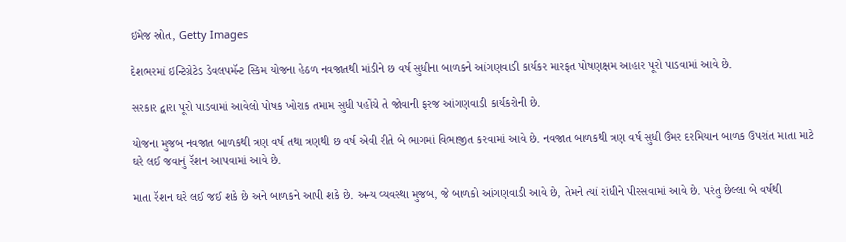ઇમેજ સ્રોત, Getty Images

દેશભરમાં ઇન્ટિગ્રેટેડ ડેવલપમૅન્ટ સ્કિમ યોજના હેઠળ નવજાતથી માંડીને છ વર્ષ સુધીના બાળકને આંગણવાડી કાર્યકર મારફત પોષણક્ષમ આહાર પૂરો પાડવામાં આવે છે.

સરકાર દ્વારા પૂરો પાડવામાં આવેલો પોષક ખોરાક તમામ સુધી પહોંચે તે જોવાની ફરજ આંગણવાડી કાર્યકરોની છે.

યોજના મુજબ નવજાત બાળકથી ત્રણ વર્ષ તથા ત્રણથી છ વર્ષ એવી રીતે બે ભાગમાં વિભાજીત કરવામાં આવે છે. નવજાત બાળકથી ત્રણ વર્ષ સુધી ઉંમર દરમિયાન બાળક ઉપરાંત માતા માટે ઘરે લઈ જવાનું રૅશન આપવામાં આવે છે.

માતા રૅશન ઘરે લઈ જઈ શકે છે અને બાળકને આપી શકે છે. અન્ય વ્યવસ્થા મુજબ, જે બાળકો આંગણવાડી આવે છે, તેમને ત્યાં રાંધીને પીરસવામાં આવે છે. પરંતુ છેલ્લા બે વર્ષથી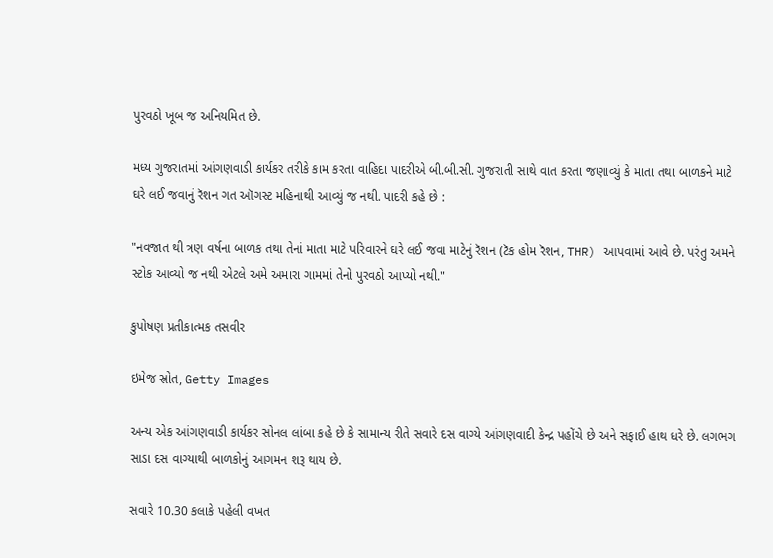પુરવઠો ખૂબ જ અનિયમિત છે.

મધ્ય ગુજરાતમાં આંગણવાડી કાર્યકર તરીકે કામ કરતા વાહિદા પાદરીએ બી.બી.સી. ગુજરાતી સાથે વાત કરતા જણાવ્યું કે માતા તથા બાળકને માટે ઘરે લઈ જવાનું રૅશન ગત ઑગસ્ટ મહિનાથી આવ્યું જ નથી. પાદરી કહે છે :

"નવજાત થી ત્રણ વર્ષના બાળક તથા તેનાં માતા માટે પરિવારને ઘરે લઈ જવા માટેનું રૅશન (ટૅક હોમ રૅશન, THR) આપવામાં આવે છે. પરંતુ અમને સ્ટોક આવ્યો જ નથી એટલે અમે અમારા ગામમાં તેનો પુરવઠો આપ્યો નથી."

કુપોષણ પ્રતીકાત્મક તસવીર

ઇમેજ સ્રોત, Getty Images

અન્ય એક આંગણવાડી કાર્યકર સોનલ લાંબા કહે છે કે સામાન્ય રીતે સવારે દસ વાગ્યે આંગણવાદી કેન્દ્ર પહોંચે છે અને સફાઈ હાથ ધરે છે. લગભગ સાડા દસ વાગ્યાથી બાળકોનું આગમન શરૂ થાય છે.

સવારે 10.30 કલાકે પહેલી વખત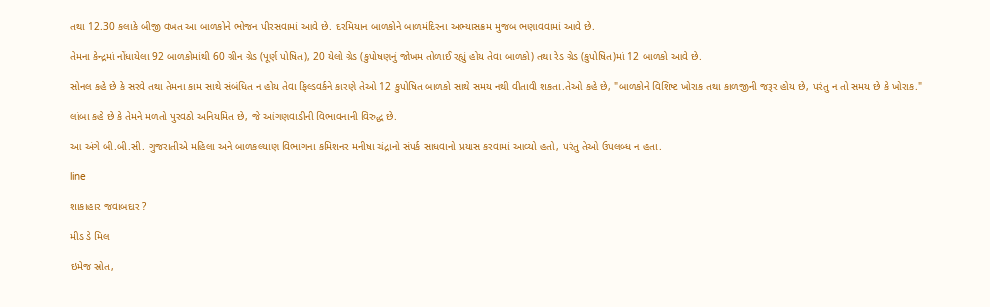તથા 12.30 કલાકે બીજી વખત આ બાળકોને ભોજન પીરસવામાં આવે છે. દરમિયાન બાળકોને બાળમંદિરના અભ્યાસક્રમ મુજબ ભણાવવામાં આવે છે.

તેમના કેન્દ્રમાં નોંધાયેલા 92 બાળકોમાંથી 60 ગ્રીન ગ્રેડ (પૂર્ણ પોષિત), 20 યેલો ગ્રેડ (કુપોષણનું જોખમ તોળાઈ રહ્યું હોય તેવા બાળકો) તથા રેડ ગ્રેડ (કુપોષિત)માં 12 બાળકો આવે છે.

સોનલ કહે છે કે સરવે તથા તેમના કામ સાથે સંબંધિત ન હોય તેવા ફિલ્ડવર્કને કારણે તેઓ 12 કુપોષિત બાળકો સાથે સમય નથી વીતાવી શકતા.તેઓ કહે છે, "બાળકોને વિશિષ્ટ ખોરાક તથા કાળજીની જરૂર હોય છે, પરંતુ ન તો સમય છે કે ખોરાક."

લાંબા કહે છે કે તેમને મળતો પુરવઠો અનિયમિત છે, જે આંગણવાડીની વિભાવનાની વિરુદ્ધ છે.

આ અંગે બી.બી.સી. ગુજરાતીએ મહિલા અને બાળકલ્યાણ વિભાગના કમિશનર મનીષા ચંદ્રાનો સંપર્ક સાધવાનો પ્રયાસ કરવામાં આવ્યો હતો, પરંતુ તેઓ ઉપલબ્ધ ન હતા.

line

શાકાહાર જવાબદાર ?

મીડ ડે મિલ

ઇમેજ સ્રોત,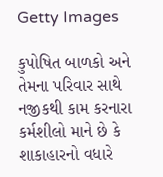Getty Images

કુપોષિત બાળકો અને તેમના પરિવાર સાથે નજીકથી કામ કરનારા કર્મશીલો માને છે કે શાકાહારનો વધારે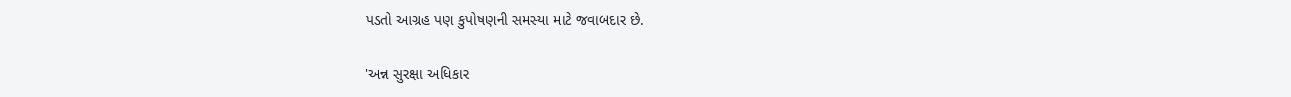પડતો આગ્રહ પણ કુપોષણની સમસ્યા માટે જવાબદાર છે.

'અન્ન સુરક્ષા અધિકાર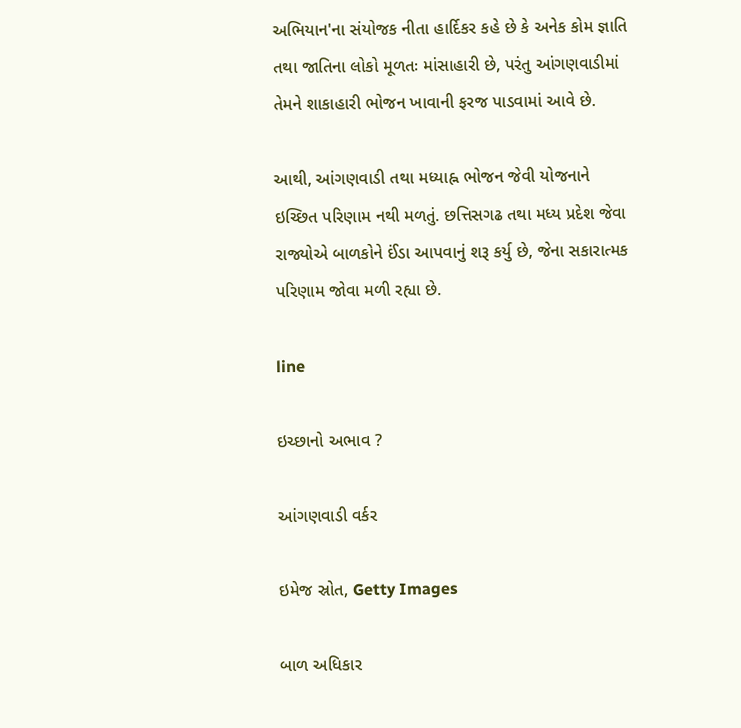અભિયાન'ના સંયોજક નીતા હાર્દિકર કહે છે કે અનેક કોમ જ્ઞાતિ તથા જાતિના લોકો મૂળતઃ માંસાહારી છે, પરંતુ આંગણવાડીમાં તેમને શાકાહારી ભોજન ખાવાની ફરજ પાડવામાં આવે છે.

આથી, આંગણવાડી તથા મધ્યાહ્ન ભોજન જેવી યોજનાને ઇચ્છિત પરિણામ નથી મળતું. છત્તિસગઢ તથા મધ્ય પ્રદેશ જેવા રાજ્યોએ બાળકોને ઈંડા આપવાનું શરૂ કર્યુ છે, જેના સકારાત્મક પરિણામ જોવા મળી રહ્યા છે.

line

ઇચ્છાનો અભાવ ?

આંગણવાડી વર્કર

ઇમેજ સ્રોત, Getty Images

બાળ અધિકાર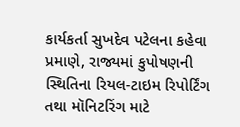કાર્યકર્તા સુખદેવ પટેલના કહેવા પ્રમાણે, રાજ્યમાં કુપોષણની સ્થિતિના રિયલ-ટાઇમ રિપોર્ટિંગ તથા મૉનિટરિંગ માટે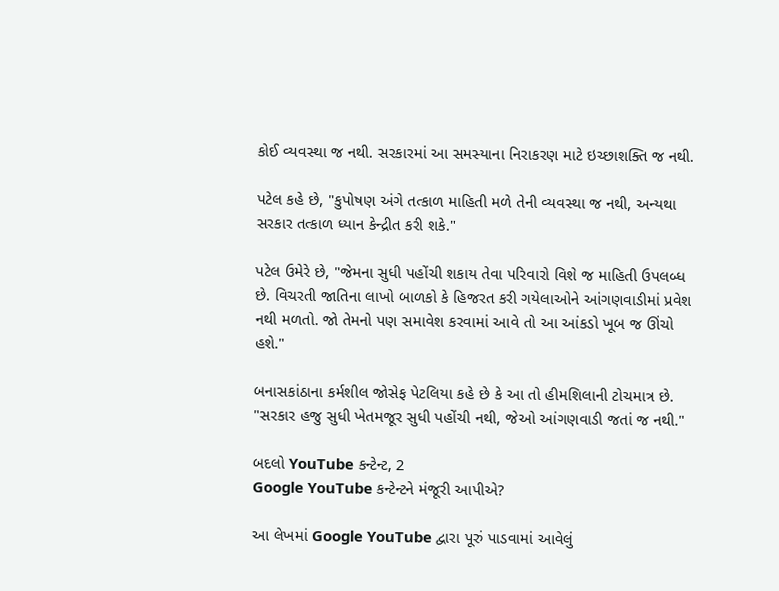કોઈ વ્યવસ્થા જ નથી. સરકારમાં આ સમસ્યાના નિરાકરણ માટે ઇચ્છાશક્તિ જ નથી.

પટેલ કહે છે, "કુપોષણ અંગે તત્કાળ માહિતી મળે તેની વ્યવસ્થા જ નથી, અન્યથા સરકાર તત્કાળ ધ્યાન કેન્દ્રીત કરી શકે."

પટેલ ઉમેરે છે, "જેમના સુધી પહોંચી શકાય તેવા પરિવારો વિશે જ માહિતી ઉપલબ્ધ છે. વિચરતી જાતિના લાખો બાળકો કે હિજરત કરી ગયેલાઓને આંગણવાડીમાં પ્રવેશ નથી મળતો. જો તેમનો પણ સમાવેશ કરવામાં આવે તો આ આંકડો ખૂબ જ ઊંચો હશે."

બનાસકાંઠાના કર્મશીલ જોસેફ પેટલિયા કહે છે કે આ તો હીમશિલાની ટોચમાત્ર છે. "સરકાર હજુ સુધી ખેતમજૂર સુધી પહોંચી નથી, જેઓ આંગણવાડી જતાં જ નથી."

બદલો YouTube કન્ટેન્ટ, 2
Google YouTube કન્ટેન્ટને મંજૂરી આપીએ?

આ લેખમાં Google YouTube દ્વારા પૂરું પાડવામાં આવેલું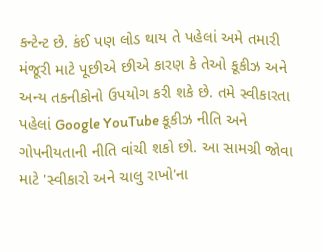કન્ટેન્ટ છે. કંઈ પણ લોડ થાય તે પહેલાં અમે તમારી મંજૂરી માટે પૂછીએ છીએ કારણ કે તેઓ કૂકીઝ અને અન્ય તકનીકોનો ઉપયોગ કરી શકે છે. તમે સ્વીકારતા પહેલાં Google YouTube કૂકીઝ નીતિ અને ગોપનીયતાની નીતિ વાંચી શકો છો. આ સામગ્રી જોવા માટે 'સ્વીકારો અને ચાલુ રાખો'ના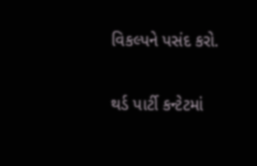વિકલ્પને પસંદ કરો.

થર્ડ પાર્ટી કન્ટેટમાં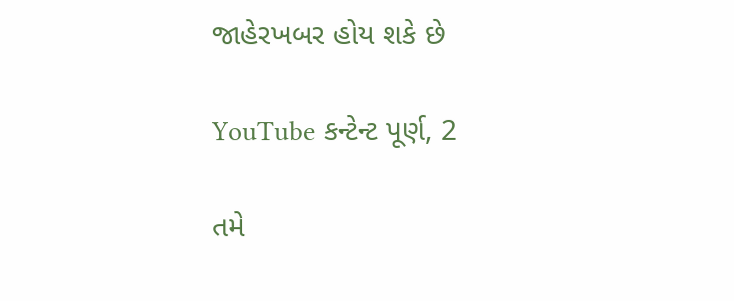જાહેરખબર હોય શકે છે

YouTube કન્ટેન્ટ પૂર્ણ, 2

તમે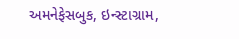અમનેફેસબુક, ઇન્સ્ટાગ્રામ,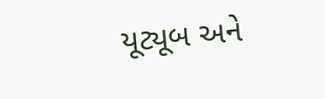યૂટ્યૂબ અને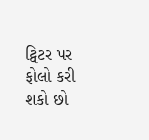ટ્વિટર પર ફોલો કરી શકો છો